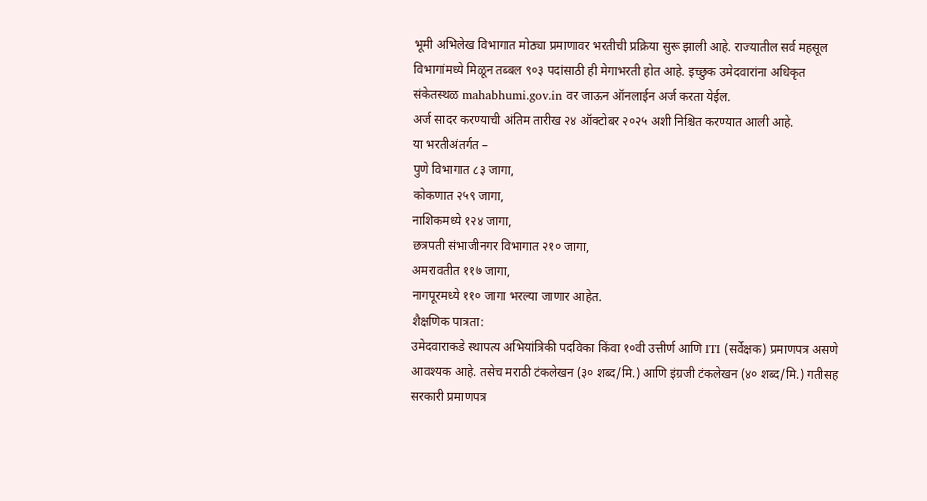भूमी अभिलेख विभागात मोठ्या प्रमाणावर भरतीची प्रक्रिया सुरू झाली आहे. राज्यातील सर्व महसूल विभागांमध्ये मिळून तब्बल ९०३ पदांसाठी ही मेगाभरती होत आहे. इच्छुक उमेदवारांना अधिकृत संकेतस्थळ mahabhumi.gov.in वर जाऊन ऑनलाईन अर्ज करता येईल.
अर्ज सादर करण्याची अंतिम तारीख २४ ऑक्टोबर २०२५ अशी निश्चित करण्यात आली आहे.
या भरतीअंतर्गत –
पुणे विभागात ८३ जागा,
कोकणात २५९ जागा,
नाशिकमध्ये १२४ जागा,
छत्रपती संभाजीनगर विभागात २१० जागा,
अमरावतीत ११७ जागा,
नागपूरमध्ये ११० जागा भरल्या जाणार आहेत.
शैक्षणिक पात्रता:
उमेदवाराकडे स्थापत्य अभियांत्रिकी पदविका किंवा १०वी उत्तीर्ण आणि ITI (सर्वेक्षक) प्रमाणपत्र असणे आवश्यक आहे. तसेच मराठी टंकलेखन (३० शब्द/मि.) आणि इंग्रजी टंकलेखन (४० शब्द/मि.) गतीसह सरकारी प्रमाणपत्र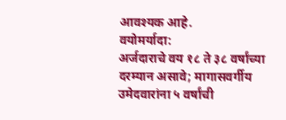आवश्यक आहे.
वयोमर्यादा:
अर्जदाराचे वय १८ ते ३८ वर्षांच्या दरम्यान असावे; मागासवर्गीय उमेदवारांना ५ वर्षांची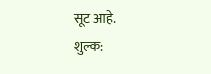सूट आहे.
शुल्क: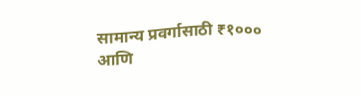सामान्य प्रवर्गासाठी ₹१००० आणि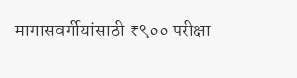मागासवर्गीयांसाठी ₹९०० परीक्षा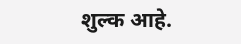शुल्क आहे.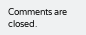Comments are closed.